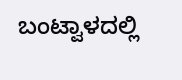ಬಂಟ್ವಾಳದಲ್ಲಿ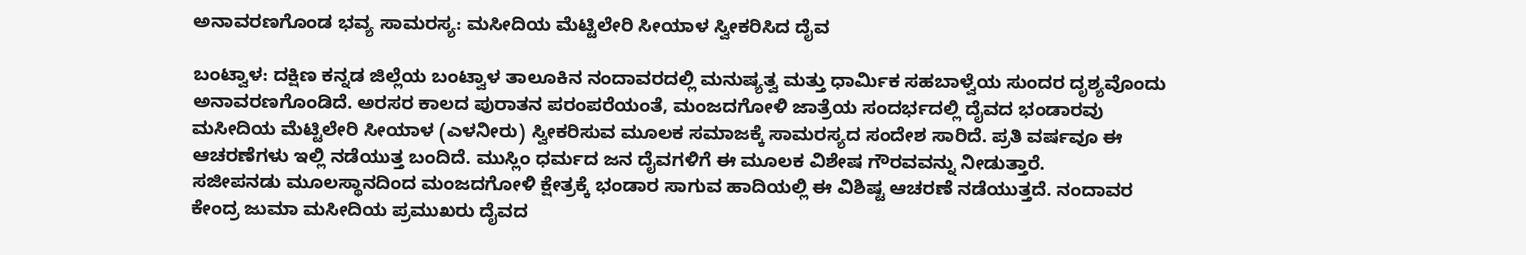ಅನಾವರಣಗೊಂಡ ಭವ್ಯ ಸಾಮರಸ್ಯ: ಮಸೀದಿಯ ಮೆಟ್ಟಿಲೇರಿ ಸೀಯಾಳ ಸ್ವೀಕರಿಸಿದ ದೈವ

ಬಂಟ್ವಾಳ: ದಕ್ಷಿಣ ಕನ್ನಡ ಜಿಲ್ಲೆಯ ಬಂಟ್ವಾಳ ತಾಲೂಕಿನ ನಂದಾವರದಲ್ಲಿ ಮನುಷ್ಯತ್ವ ಮತ್ತು ಧಾರ್ಮಿಕ ಸಹಬಾಳ್ವೆಯ ಸುಂದರ ದೃಶ್ಯವೊಂದು ಅನಾವರಣಗೊಂಡಿದೆ. ಅರಸರ ಕಾಲದ ಪುರಾತನ ಪರಂಪರೆಯಂತೆ, ಮಂಜದಗೋಳಿ ಜಾತ್ರೆಯ ಸಂದರ್ಭದಲ್ಲಿ ದೈವದ ಭಂಡಾರವು ಮಸೀದಿಯ ಮೆಟ್ಟಿಲೇರಿ ಸೀಯಾಳ (ಎಳನೀರು) ಸ್ವೀಕರಿಸುವ ಮೂಲಕ ಸಮಾಜಕ್ಕೆ ಸಾಮರಸ್ಯದ ಸಂದೇಶ ಸಾರಿದೆ. ಪ್ರತಿ ವರ್ಷವೂ ಈ ಆಚರಣೆಗಳು ಇಲ್ಲಿ ನಡೆಯುತ್ತ ಬಂದಿದೆ. ಮುಸ್ಲಿಂ ಧರ್ಮದ ಜನ ದೈವಗಳಿಗೆ ಈ ಮೂಲಕ ವಿಶೇಷ ಗೌರವವನ್ನು ನೀಡುತ್ತಾರೆ.
ಸಜೀಪನಡು ಮೂಲಸ್ಥಾನದಿಂದ ಮಂಜದಗೋಳಿ ಕ್ಷೇತ್ರಕ್ಕೆ ಭಂಡಾರ ಸಾಗುವ ಹಾದಿಯಲ್ಲಿ ಈ ವಿಶಿಷ್ಟ ಆಚರಣೆ ನಡೆಯುತ್ತದೆ. ನಂದಾವರ ಕೇಂದ್ರ ಜುಮಾ ಮಸೀದಿಯ ಪ್ರಮುಖರು ದೈವದ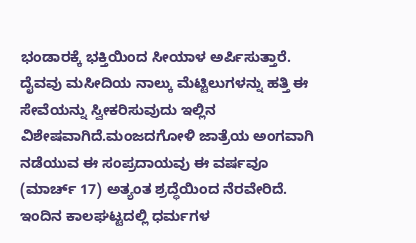ಭಂಡಾರಕ್ಕೆ ಭಕ್ತಿಯಿಂದ ಸೀಯಾಳ ಅರ್ಪಿಸುತ್ತಾರೆ. ದೈವವು ಮಸೀದಿಯ ನಾಲ್ಕು ಮೆಟ್ಟಿಲುಗಳನ್ನು ಹತ್ತಿ ಈ ಸೇವೆಯನ್ನು ಸ್ವೀಕರಿಸುವುದು ಇಲ್ಲಿನ ವಿಶೇಷವಾಗಿದೆ.ಮಂಜದಗೋಳಿ ಜಾತ್ರೆಯ ಅಂಗವಾಗಿ ನಡೆಯುವ ಈ ಸಂಪ್ರದಾಯವು ಈ ವರ್ಷವೂ (ಮಾರ್ಚ್ 17) ಅತ್ಯಂತ ಶ್ರದ್ಧೆಯಿಂದ ನೆರವೇರಿದೆ. ಇಂದಿನ ಕಾಲಘಟ್ಟದಲ್ಲಿ ಧರ್ಮಗಳ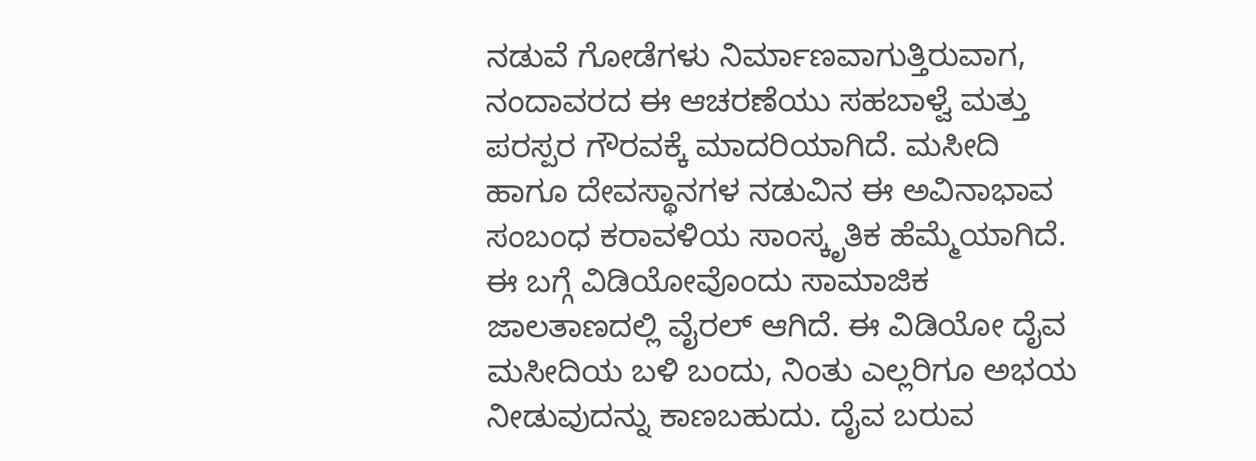ನಡುವೆ ಗೋಡೆಗಳು ನಿರ್ಮಾಣವಾಗುತ್ತಿರುವಾಗ, ನಂದಾವರದ ಈ ಆಚರಣೆಯು ಸಹಬಾಳ್ವೆ ಮತ್ತು ಪರಸ್ಪರ ಗೌರವಕ್ಕೆ ಮಾದರಿಯಾಗಿದೆ. ಮಸೀದಿ ಹಾಗೂ ದೇವಸ್ಥಾನಗಳ ನಡುವಿನ ಈ ಅವಿನಾಭಾವ ಸಂಬಂಧ ಕರಾವಳಿಯ ಸಾಂಸ್ಕೃತಿಕ ಹೆಮ್ಮೆಯಾಗಿದೆ. ಈ ಬಗ್ಗೆ ವಿಡಿಯೋವೊಂದು ಸಾಮಾಜಿಕ ಜಾಲತಾಣದಲ್ಲಿ ವೈರಲ್ ಆಗಿದೆ. ಈ ವಿಡಿಯೋ ದೈವ ಮಸೀದಿಯ ಬಳಿ ಬಂದು, ನಿಂತು ಎಲ್ಲರಿಗೂ ಅಭಯ ನೀಡುವುದನ್ನು ಕಾಣಬಹುದು. ದೈವ ಬರುವ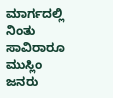ಮಾರ್ಗದಲ್ಲಿ ನಿಂತು ಸಾವಿರಾರೂ ಮುಸ್ಲಿಂ ಜನರು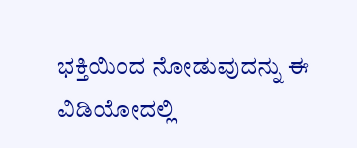ಭಕ್ತಿಯಿಂದ ನೋಡುವುದನ್ನು ಈ ವಿಡಿಯೋದಲ್ಲಿ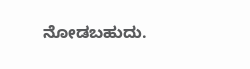ನೋಡಬಹುದು.